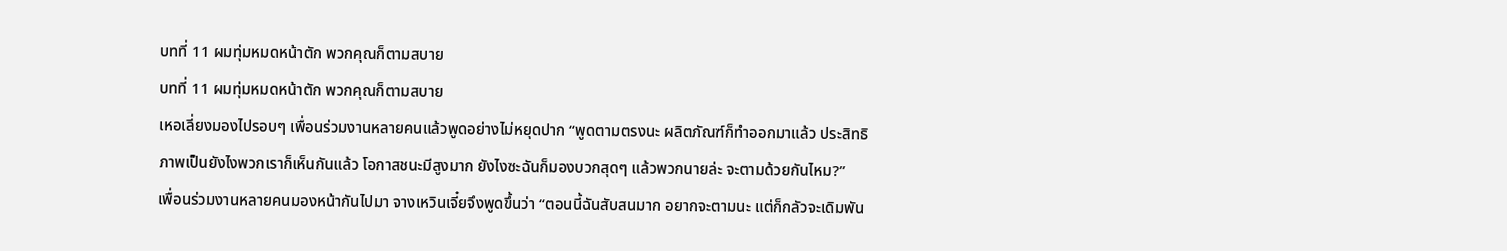บทที่ 11 ผมทุ่มหมดหน้าตัก พวกคุณก็ตามสบาย
บทที่ 11 ผมทุ่มหมดหน้าตัก พวกคุณก็ตามสบาย
เหอเลี่ยงมองไปรอบๆ เพื่อนร่วมงานหลายคนแล้วพูดอย่างไม่หยุดปาก “พูดตามตรงนะ ผลิตภัณฑ์ก็ทำออกมาแล้ว ประสิทธิภาพเป็นยังไงพวกเราก็เห็นกันแล้ว โอกาสชนะมีสูงมาก ยังไงซะฉันก็มองบวกสุดๆ แล้วพวกนายล่ะ จะตามด้วยกันไหม?”
เพื่อนร่วมงานหลายคนมองหน้ากันไปมา จางเหวินเจี๋ยจึงพูดขึ้นว่า “ตอนนี้ฉันสับสนมาก อยากจะตามนะ แต่ก็กลัวจะเดิมพัน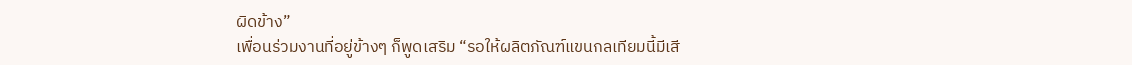ผิดข้าง”
เพื่อนร่วมงานที่อยู่ข้างๆ ก็พูดเสริม “รอให้ผลิตภัณฑ์แขนกลเทียมนี้มีเสี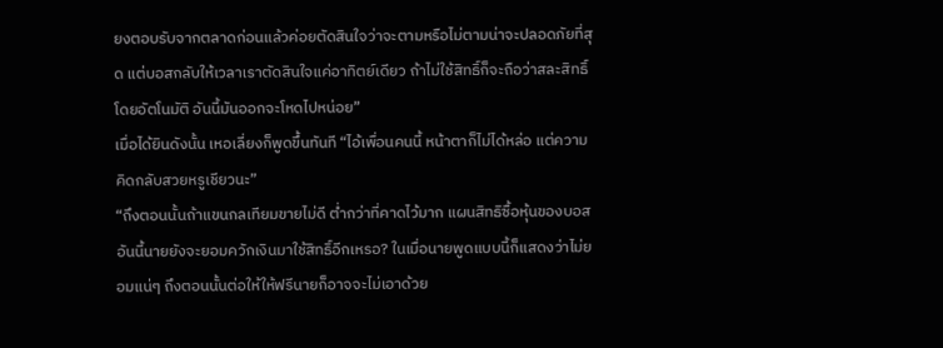ยงตอบรับจากตลาดก่อนแล้วค่อยตัดสินใจว่าจะตามหรือไม่ตามน่าจะปลอดภัยที่สุด แต่บอสกลับให้เวลาเราตัดสินใจแค่อาทิตย์เดียว ถ้าไม่ใช้สิทธิ์ก็จะถือว่าสละสิทธิ์โดยอัตโนมัติ อันนี้มันออกจะโหดไปหน่อย”
เมื่อได้ยินดังนั้น เหอเลี่ยงก็พูดขึ้นทันที “ไอ้เพื่อนคนนี้ หน้าตาก็ไม่ได้หล่อ แต่ความคิดกลับสวยหรูเชียวนะ”
“ถึงตอนนั้นถ้าแขนกลเทียมขายไม่ดี ต่ำกว่าที่คาดไว้มาก แผนสิทธิซื้อหุ้นของบอสอันนี้นายยังจะยอมควักเงินมาใช้สิทธิ์อีกเหรอ? ในเมื่อนายพูดแบบนี้ก็แสดงว่าไม่ยอมแน่ๆ ถึงตอนนั้นต่อให้ให้ฟรีนายก็อาจจะไม่เอาด้วย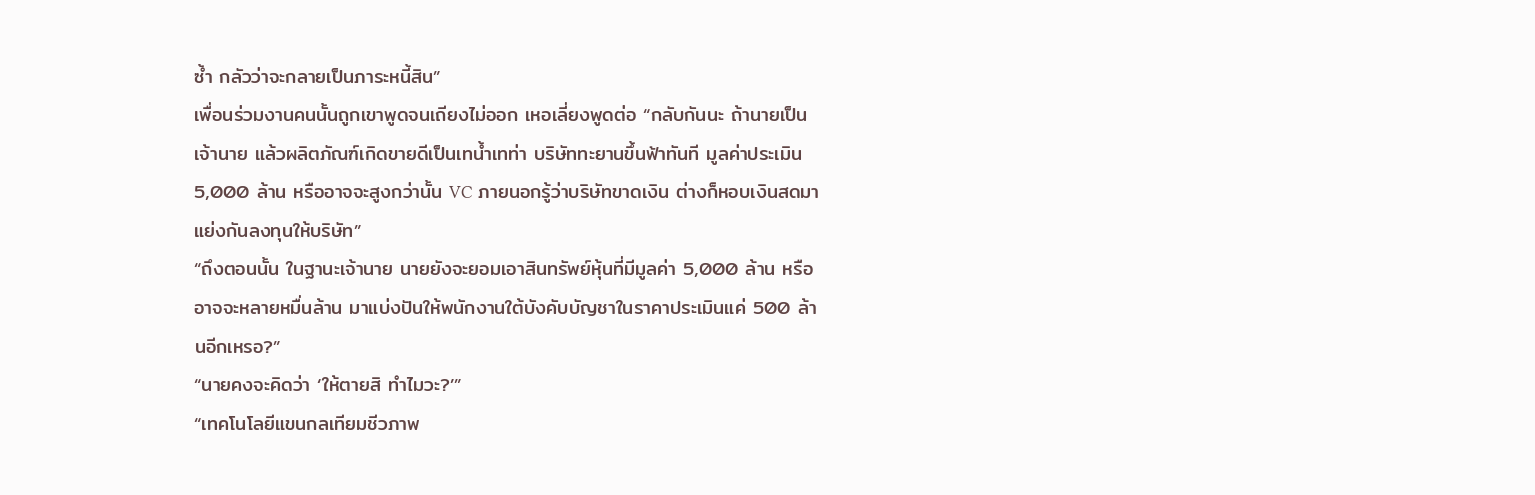ซ้ำ กลัวว่าจะกลายเป็นภาระหนี้สิน”
เพื่อนร่วมงานคนนั้นถูกเขาพูดจนเถียงไม่ออก เหอเลี่ยงพูดต่อ “กลับกันนะ ถ้านายเป็นเจ้านาย แล้วผลิตภัณฑ์เกิดขายดีเป็นเทน้ำเทท่า บริษัททะยานขึ้นฟ้าทันที มูลค่าประเมิน 5,000 ล้าน หรืออาจจะสูงกว่านั้น VC ภายนอกรู้ว่าบริษัทขาดเงิน ต่างก็หอบเงินสดมาแย่งกันลงทุนให้บริษัท”
“ถึงตอนนั้น ในฐานะเจ้านาย นายยังจะยอมเอาสินทรัพย์หุ้นที่มีมูลค่า 5,000 ล้าน หรืออาจจะหลายหมื่นล้าน มาแบ่งปันให้พนักงานใต้บังคับบัญชาในราคาประเมินแค่ 500 ล้านอีกเหรอ?”
“นายคงจะคิดว่า ‘ให้ตายสิ ทำไมวะ?’”
“เทคโนโลยีแขนกลเทียมชีวภาพ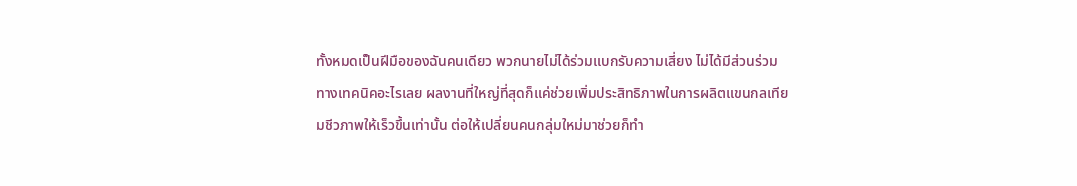ทั้งหมดเป็นฝีมือของฉันคนเดียว พวกนายไม่ได้ร่วมแบกรับความเสี่ยง ไม่ได้มีส่วนร่วมทางเทคนิคอะไรเลย ผลงานที่ใหญ่ที่สุดก็แค่ช่วยเพิ่มประสิทธิภาพในการผลิตแขนกลเทียมชีวภาพให้เร็วขึ้นเท่านั้น ต่อให้เปลี่ยนคนกลุ่มใหม่มาช่วยก็ทำ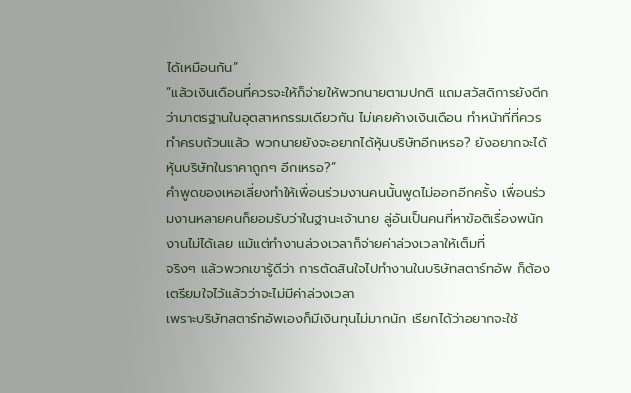ได้เหมือนกัน”
“แล้วเงินเดือนที่ควรจะให้ก็จ่ายให้พวกนายตามปกติ แถมสวัสดิการยังดีกว่ามาตรฐานในอุตสาหกรรมเดียวกัน ไม่เคยค้างเงินเดือน ทำหน้าที่ที่ควรทำครบถ้วนแล้ว พวกนายยังจะอยากได้หุ้นบริษัทอีกเหรอ? ยังอยากจะได้หุ้นบริษัทในราคาถูกๆ อีกเหรอ?”
คำพูดของเหอเลี่ยงทำให้เพื่อนร่วมงานคนนั้นพูดไม่ออกอีกครั้ง เพื่อนร่วมงานหลายคนก็ยอมรับว่าในฐานะเจ้านาย ลู่อันเป็นคนที่หาข้อติเรื่องพนักงานไม่ได้เลย แม้แต่ทำงานล่วงเวลาก็จ่ายค่าล่วงเวลาให้เต็มที่
จริงๆ แล้วพวกเขารู้ดีว่า การตัดสินใจไปทำงานในบริษัทสตาร์ทอัพ ก็ต้องเตรียมใจไว้แล้วว่าจะไม่มีค่าล่วงเวลา
เพราะบริษัทสตาร์ทอัพเองก็มีเงินทุนไม่มากนัก เรียกได้ว่าอยากจะใช้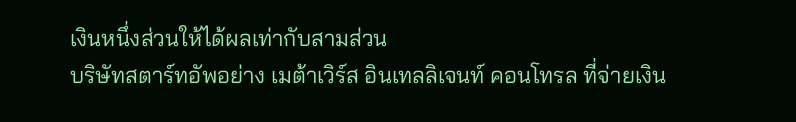เงินหนึ่งส่วนให้ได้ผลเท่ากับสามส่วน
บริษัทสตาร์ทอัพอย่าง เมต้าเวิร์ส อินเทลลิเจนท์ คอนโทรล ที่จ่ายเงิน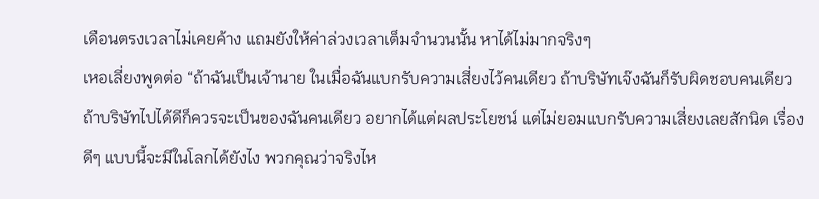เดือนตรงเวลาไม่เคยค้าง แถมยังให้ค่าล่วงเวลาเต็มจำนวนนั้น หาได้ไม่มากจริงๆ
เหอเลี่ยงพูดต่อ “ถ้าฉันเป็นเจ้านาย ในเมื่อฉันแบกรับความเสี่ยงไว้คนเดียว ถ้าบริษัทเจ๊งฉันก็รับผิดชอบคนเดียว ถ้าบริษัทไปได้ดีก็ควรจะเป็นของฉันคนเดียว อยากได้แต่ผลประโยชน์ แต่ไม่ยอมแบกรับความเสี่ยงเลยสักนิด เรื่องดีๆ แบบนี้จะมีในโลกได้ยังไง พวกคุณว่าจริงไห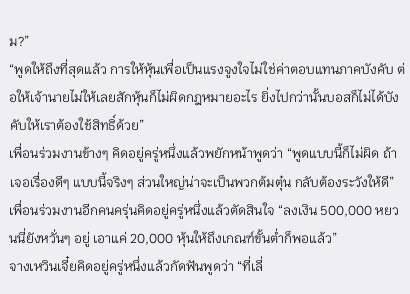ม?”
“พูดให้ถึงที่สุดแล้ว การให้หุ้นเพื่อเป็นแรงจูงใจไม่ใช่ค่าตอบแทนภาคบังคับ ต่อให้เจ้านายไม่ให้เลยสักหุ้นก็ไม่ผิดกฎหมายอะไร ยิ่งไปกว่านั้นบอสก็ไม่ได้บังคับให้เราต้องใช้สิทธิ์ด้วย”
เพื่อนร่วมงานข้างๆ คิดอยู่ครู่หนึ่งแล้วพยักหน้าพูดว่า “พูดแบบนี้ก็ไม่ผิด ถ้าเจอเรื่องดีๆ แบบนี้จริงๆ ส่วนใหญ่น่าจะเป็นพวกต้มตุ๋น กลับต้องระวังให้ดี”
เพื่อนร่วมงานอีกคนครุ่นคิดอยู่ครู่หนึ่งแล้วตัดสินใจ “ลงเงิน 500,000 หยวนนี่ยังหวั่นๆ อยู่ เอาแค่ 20,000 หุ้นให้ถึงเกณฑ์ขั้นต่ำก็พอแล้ว”
จางเหวินเจี๋ยคิดอยู่ครู่หนึ่งแล้วกัดฟันพูดว่า “ที่เลี่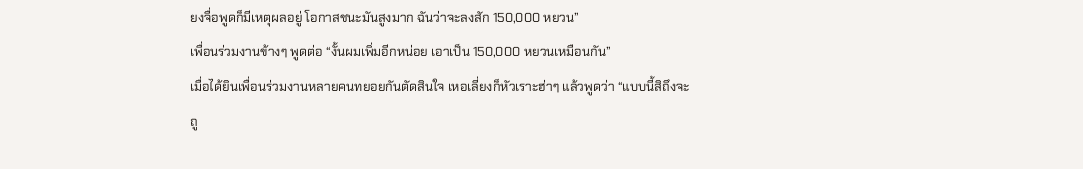ยงจื่อพูดก็มีเหตุผลอยู่ โอกาสชนะมันสูงมาก ฉันว่าจะลงสัก 150,000 หยวน”
เพื่อนร่วมงานข้างๆ พูดต่อ “งั้นผมเพิ่มอีกหน่อย เอาเป็น 150,000 หยวนเหมือนกัน”
เมื่อได้ยินเพื่อนร่วมงานหลายคนทยอยกันตัดสินใจ เหอเลี่ยงก็หัวเราะฮ่าๆ แล้วพูดว่า “แบบนี้สิถึงจะถู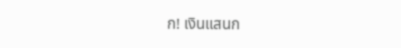ก! เงินแสนก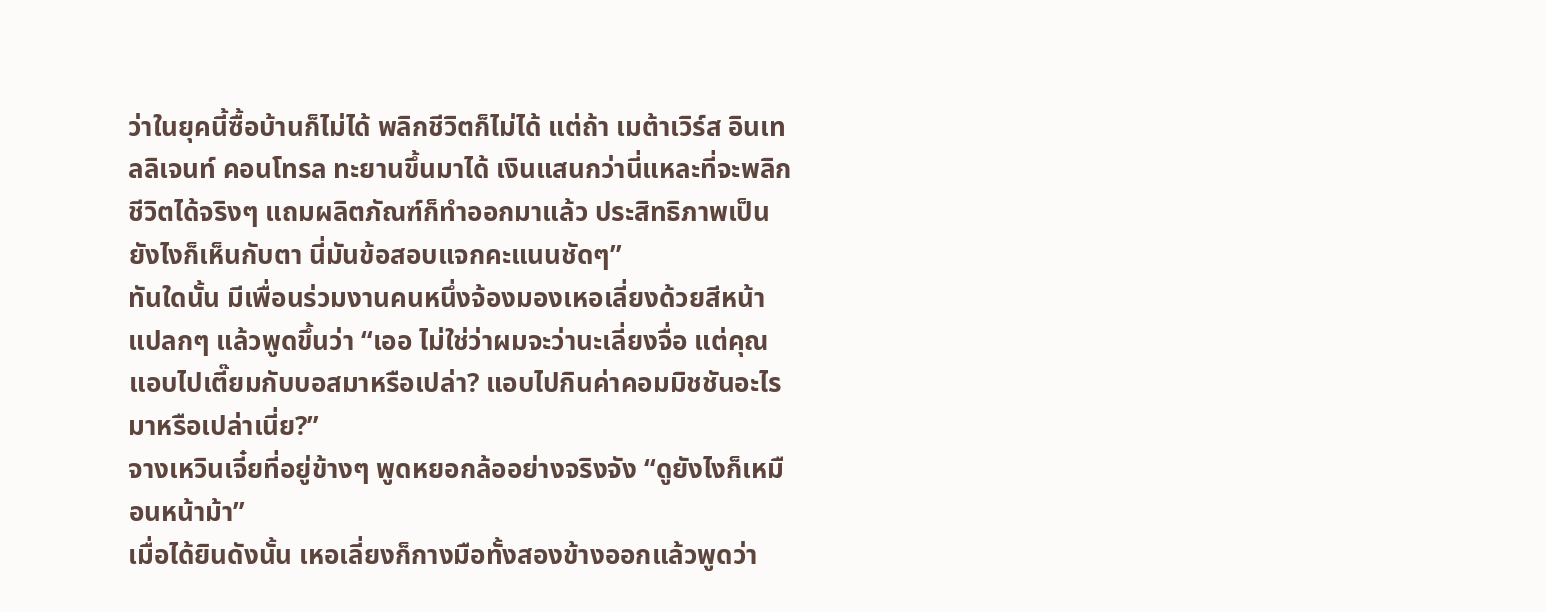ว่าในยุคนี้ซื้อบ้านก็ไม่ได้ พลิกชีวิตก็ไม่ได้ แต่ถ้า เมต้าเวิร์ส อินเทลลิเจนท์ คอนโทรล ทะยานขึ้นมาได้ เงินแสนกว่านี่แหละที่จะพลิกชีวิตได้จริงๆ แถมผลิตภัณฑ์ก็ทำออกมาแล้ว ประสิทธิภาพเป็นยังไงก็เห็นกับตา นี่มันข้อสอบแจกคะแนนชัดๆ”
ทันใดนั้น มีเพื่อนร่วมงานคนหนึ่งจ้องมองเหอเลี่ยงด้วยสีหน้าแปลกๆ แล้วพูดขึ้นว่า “เออ ไม่ใช่ว่าผมจะว่านะเลี่ยงจื่อ แต่คุณแอบไปเตี๊ยมกับบอสมาหรือเปล่า? แอบไปกินค่าคอมมิชชันอะไรมาหรือเปล่าเนี่ย?”
จางเหวินเจี๋ยที่อยู่ข้างๆ พูดหยอกล้ออย่างจริงจัง “ดูยังไงก็เหมือนหน้าม้า”
เมื่อได้ยินดังนั้น เหอเลี่ยงก็กางมือทั้งสองข้างออกแล้วพูดว่า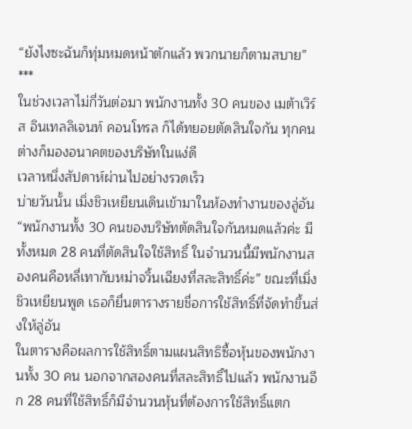“ยังไงซะฉันก็ทุ่มหมดหน้าตักแล้ว พวกนายก็ตามสบาย”
***
ในช่วงเวลาไม่กี่วันต่อมา พนักงานทั้ง 30 คนของ เมต้าเวิร์ส อินเทลลิเจนท์ คอนโทรล ก็ได้ทยอยตัดสินใจกัน ทุกคนต่างก็มองอนาคตของบริษัทในแง่ดี
เวลาหนึ่งสัปดาห์ผ่านไปอย่างรวดเร็ว
บ่ายวันนั้น เมิ่งชิวเหยียนเดินเข้ามาในห้องทำงานของลู่อัน
“พนักงานทั้ง 30 คนของบริษัทตัดสินใจกันหมดแล้วค่ะ มีทั้งหมด 28 คนที่ตัดสินใจใช้สิทธิ์ ในจำนวนนี้มีพนักงานสองคนคือหลี่เทากับหม่าจวิ้นเฉียงที่สละสิทธิ์ค่ะ” ขณะที่เมิ่งชิวเหยียนพูด เธอก็ยื่นตารางรายชื่อการใช้สิทธิ์ที่จัดทำขึ้นส่งให้ลู่อัน
ในตารางคือผลการใช้สิทธิ์ตามแผนสิทธิซื้อหุ้นของพนักงานทั้ง 30 คน นอกจากสองคนที่สละสิทธิ์ไปแล้ว พนักงานอีก 28 คนที่ใช้สิทธิ์ก็มีจำนวนหุ้นที่ต้องการใช้สิทธิ์แตก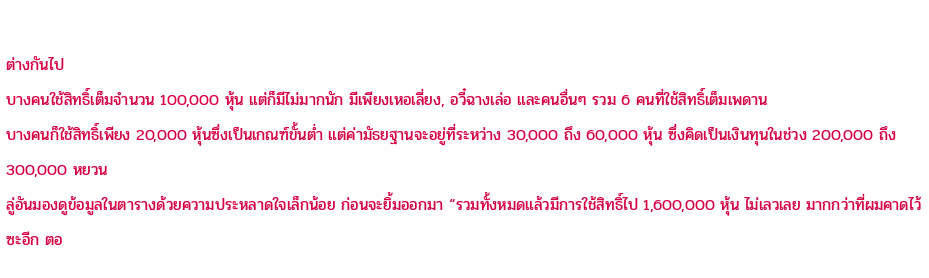ต่างกันไป
บางคนใช้สิทธิ์เต็มจำนวน 100,000 หุ้น แต่ก็มีไม่มากนัก มีเพียงเหอเลี่ยง, อวี๋ฉางเล่อ และคนอื่นๆ รวม 6 คนที่ใช้สิทธิ์เต็มเพดาน
บางคนก็ใช้สิทธิ์เพียง 20,000 หุ้นซึ่งเป็นเกณฑ์ขั้นต่ำ แต่ค่ามัธยฐานจะอยู่ที่ระหว่าง 30,000 ถึง 60,000 หุ้น ซึ่งคิดเป็นเงินทุนในช่วง 200,000 ถึง 300,000 หยวน
ลู่อันมองดูข้อมูลในตารางด้วยความประหลาดใจเล็กน้อย ก่อนจะยิ้มออกมา “รวมทั้งหมดแล้วมีการใช้สิทธิ์ไป 1,600,000 หุ้น ไม่เลวเลย มากกว่าที่ผมคาดไว้ซะอีก ตอ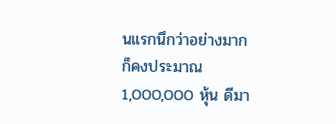นแรกนึกว่าอย่างมากก็คงประมาณ 1,000,000 หุ้น ดีมา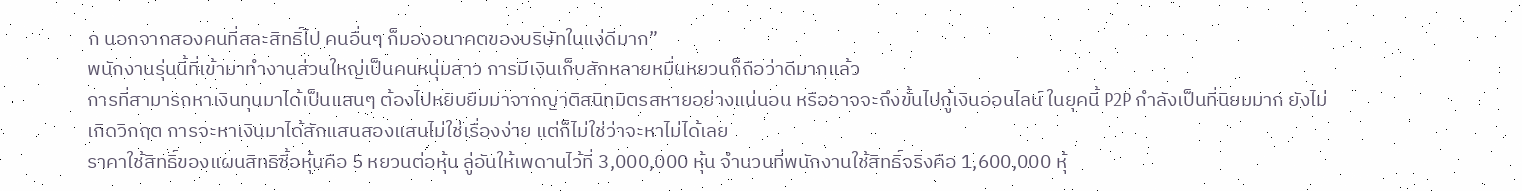ก นอกจากสองคนที่สละสิทธิ์ไป คนอื่นๆ ก็มองอนาคตของบริษัทในแง่ดีมาก”
พนักงานรุ่นนี้ที่เข้ามาทำงานส่วนใหญ่เป็นคนหนุ่มสาว การมีเงินเก็บสักหลายหมื่นหยวนก็ถือว่าดีมากแล้ว
การที่สามารถหาเงินทุนมาได้เป็นแสนๆ ต้องไปหยิบยืมมาจากญาติสนิทมิตรสหายอย่างแน่นอน หรืออาจจะถึงขั้นไปกู้เงินออนไลน์ ในยุคนี้ P2P กำลังเป็นที่นิยมมาก ยังไม่เกิดวิกฤต การจะหาเงินมาได้สักแสนสองแสนไม่ใช่เรื่องง่าย แต่ก็ไม่ใช่ว่าจะหาไม่ได้เลย
ราคาใช้สิทธิ์ของแผนสิทธิซื้อหุ้นคือ 5 หยวนต่อหุ้น ลู่อันให้เพดานไว้ที่ 3,000,000 หุ้น จำนวนที่พนักงานใช้สิทธิ์จริงคือ 1,600,000 หุ้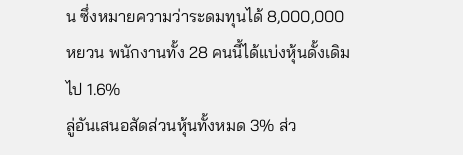น ซึ่งหมายความว่าระดมทุนได้ 8,000,000 หยวน พนักงานทั้ง 28 คนนี้ได้แบ่งหุ้นดั้งเดิมไป 1.6%
ลู่อันเสนอสัดส่วนหุ้นทั้งหมด 3% ส่ว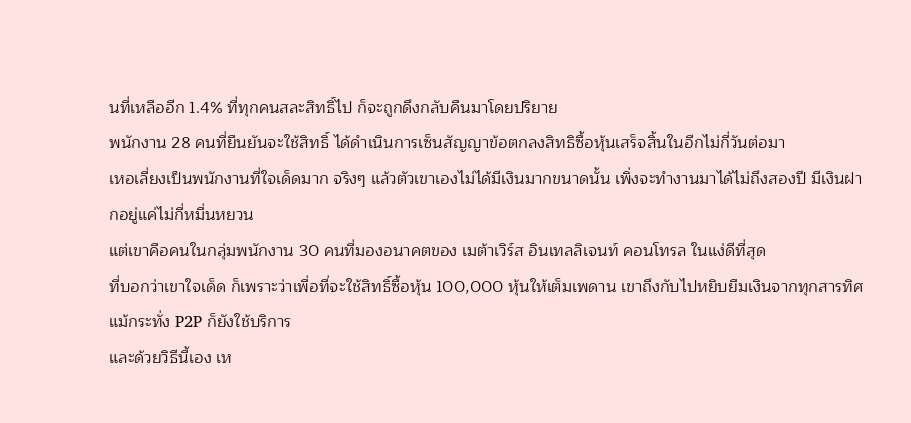นที่เหลืออีก 1.4% ที่ทุกคนสละสิทธิ์ไป ก็จะถูกดึงกลับคืนมาโดยปริยาย
พนักงาน 28 คนที่ยืนยันจะใช้สิทธิ์ ได้ดำเนินการเซ็นสัญญาข้อตกลงสิทธิซื้อหุ้นเสร็จสิ้นในอีกไม่กี่วันต่อมา
เหอเลี่ยงเป็นพนักงานที่ใจเด็ดมาก จริงๆ แล้วตัวเขาเองไม่ได้มีเงินมากขนาดนั้น เพิ่งจะทำงานมาได้ไม่ถึงสองปี มีเงินฝากอยู่แค่ไม่กี่หมื่นหยวน
แต่เขาคือคนในกลุ่มพนักงาน 30 คนที่มองอนาคตของ เมต้าเวิร์ส อินเทลลิเจนท์ คอนโทรล ในแง่ดีที่สุด
ที่บอกว่าเขาใจเด็ด ก็เพราะว่าเพื่อที่จะใช้สิทธิ์ซื้อหุ้น 100,000 หุ้นให้เต็มเพดาน เขาถึงกับไปหยิบยืมเงินจากทุกสารทิศ แม้กระทั่ง P2P ก็ยังใช้บริการ
และด้วยวิธีนี้เอง เห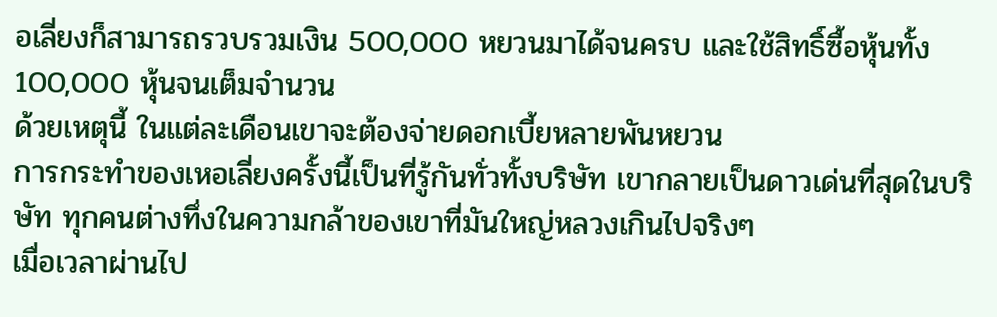อเลี่ยงก็สามารถรวบรวมเงิน 500,000 หยวนมาได้จนครบ และใช้สิทธิ์ซื้อหุ้นทั้ง 100,000 หุ้นจนเต็มจำนวน
ด้วยเหตุนี้ ในแต่ละเดือนเขาจะต้องจ่ายดอกเบี้ยหลายพันหยวน
การกระทำของเหอเลี่ยงครั้งนี้เป็นที่รู้กันทั่วทั้งบริษัท เขากลายเป็นดาวเด่นที่สุดในบริษัท ทุกคนต่างทึ่งในความกล้าของเขาที่มันใหญ่หลวงเกินไปจริงๆ
เมื่อเวลาผ่านไป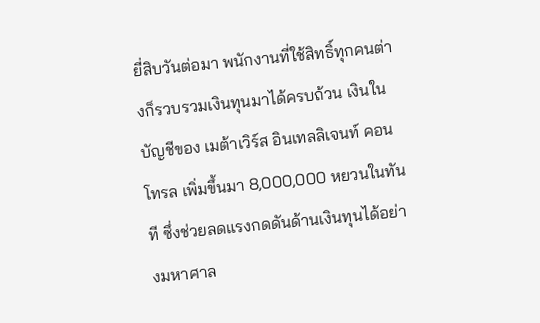ยี่สิบวันต่อมา พนักงานที่ใช้สิทธิ์ทุกคนต่างก็รวบรวมเงินทุนมาได้ครบถ้วน เงินในบัญชีของ เมต้าเวิร์ส อินเทลลิเจนท์ คอนโทรล เพิ่มขึ้นมา 8,000,000 หยวนในทันที ซึ่งช่วยลดแรงกดดันด้านเงินทุนได้อย่างมหาศาล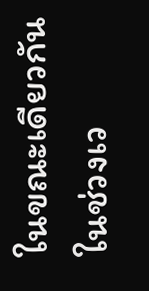ในขณะเดียวกัน ในช่วงเว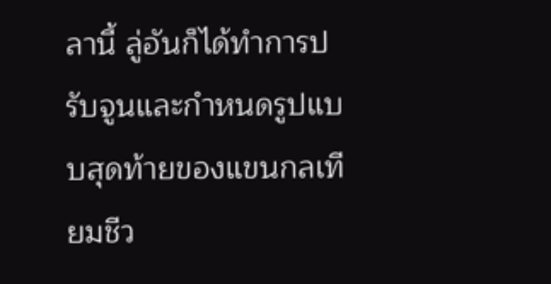ลานี้ ลู่อันก็ได้ทำการปรับจูนและกำหนดรูปแบบสุดท้ายของแขนกลเทียมชีว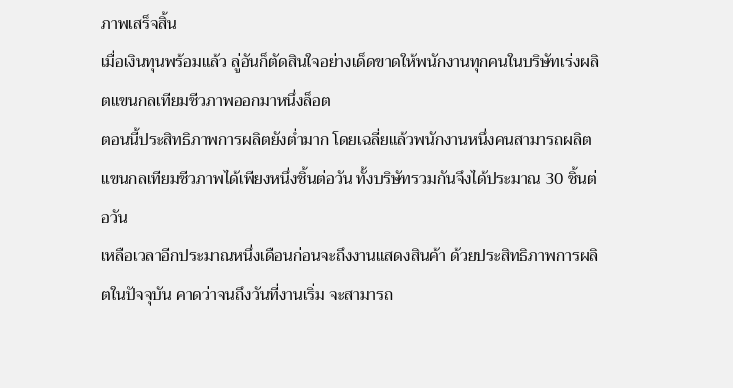ภาพเสร็จสิ้น
เมื่อเงินทุนพร้อมแล้ว ลู่อันก็ตัดสินใจอย่างเด็ดขาดให้พนักงานทุกคนในบริษัทเร่งผลิตแขนกลเทียมชีวภาพออกมาหนึ่งล็อต
ตอนนี้ประสิทธิภาพการผลิตยังต่ำมาก โดยเฉลี่ยแล้วพนักงานหนึ่งคนสามารถผลิตแขนกลเทียมชีวภาพได้เพียงหนึ่งชิ้นต่อวัน ทั้งบริษัทรวมกันจึงได้ประมาณ 30 ชิ้นต่อวัน
เหลือเวลาอีกประมาณหนึ่งเดือนก่อนจะถึงงานแสดงสินค้า ด้วยประสิทธิภาพการผลิตในปัจจุบัน คาดว่าจนถึงวันที่งานเริ่ม จะสามารถ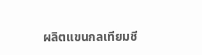ผลิตแขนกลเทียมชี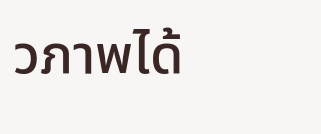วภาพได้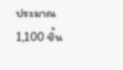ประมาณ 1,100 ชิ้น